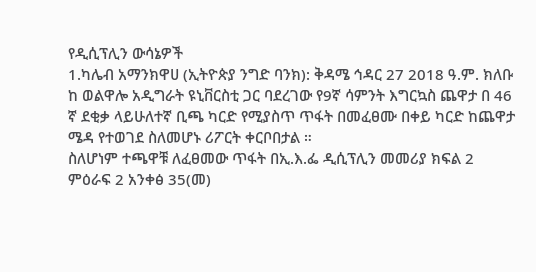የዲሲፕሊን ውሳኔዎች
1.ካሌብ አማንክዋሀ (ኢትዮጵያ ንግድ ባንክ): ቅዳሜ ኅዳር 27 2018 ዓ.ም. ክለቡ ከ ወልዋሎ አዲግራት ዩኒቨርስቲ ጋር ባደረገው የ9ኛ ሳምንት እግርኳስ ጨዋታ በ 46 ኛ ደቂቃ ላይሁለተኛ ቢጫ ካርድ የሚያስጥ ጥፋት በመፈፀሙ በቀይ ካርድ ከጨዋታ ሜዳ የተወገደ ስለመሆኑ ሪፖርት ቀርቦበታል ።
ስለሆነም ተጫዋቹ ለፈፀመው ጥፋት በኢ.እ.ፌ ዲሲፕሊን መመሪያ ክፍል 2 ምዕራፍ 2 አንቀፅ 35(መ)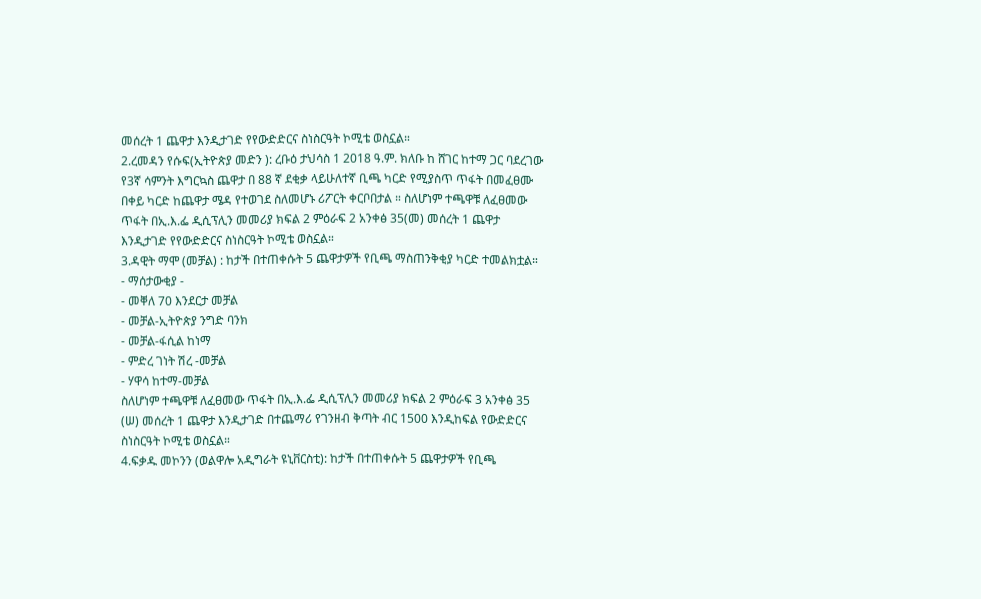መሰረት 1 ጨዋታ እንዲታገድ የየውድድርና ስነስርዓት ኮሚቴ ወስኗል።
2.ረመዳን የሱፍ(ኢትዮጵያ መድን ): ረቡዕ ታህሳስ 1 2018 ዓ.ም. ክለቡ ከ ሸገር ከተማ ጋር ባደረገው የ3ኛ ሳምንት እግርኳስ ጨዋታ በ 88 ኛ ደቂቃ ላይሁለተኛ ቢጫ ካርድ የሚያስጥ ጥፋት በመፈፀሙ በቀይ ካርድ ከጨዋታ ሜዳ የተወገደ ስለመሆኑ ሪፖርት ቀርቦበታል ። ስለሆነም ተጫዋቹ ለፈፀመው ጥፋት በኢ.እ.ፌ ዲሲፕሊን መመሪያ ክፍል 2 ምዕራፍ 2 አንቀፅ 35(መ) መሰረት 1 ጨዋታ እንዲታገድ የየውድድርና ስነስርዓት ኮሚቴ ወስኗል።
3.ዳዊት ማሞ (መቻል) : ከታች በተጠቀሱት 5 ጨዋታዎች የቢጫ ማስጠንቅቂያ ካርድ ተመልክቷል።
- ማሰታውቂያ -
- መቐለ 70 እንደርታ መቻል
- መቻል-ኢትዮጵያ ንግድ ባንክ
- መቻል-ፋሲል ከነማ
- ምድረ ገነት ሽረ -መቻል
- ሃዋሳ ከተማ-መቻል
ስለሆነም ተጫዋቹ ለፈፀመው ጥፋት በኢ.እ.ፌ ዲሲፕሊን መመሪያ ክፍል 2 ምዕራፍ 3 አንቀፅ 35 (ሠ) መሰረት 1 ጨዋታ እንዲታገድ በተጨማሪ የገንዘብ ቅጣት ብር 1500 እንዲከፍል የውድድርና ስነስርዓት ኮሚቴ ወስኗል።
4.ፍቃዱ መኮንን (ወልዋሎ አዲግራት ዩኒቨርስቲ): ከታች በተጠቀሱት 5 ጨዋታዎች የቢጫ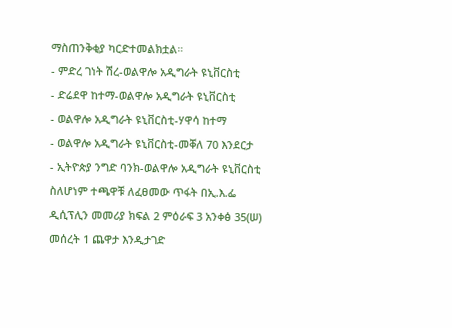ማስጠንቅቂያ ካርድተመልክቷል።
- ምድረ ገነት ሽረ-ወልዋሎ አዲግራት ዩኒቨርስቲ
- ድሬደዋ ከተማ-ወልዋሎ አዲግራት ዩኒቨርስቲ
- ወልዋሎ አዲግራት ዩኒቨርስቲ-ሃዋሳ ከተማ
- ወልዋሎ አዲግራት ዩኒቨርስቲ-መቐለ 70 እንደርታ
- ኢትዮጵያ ንግድ ባንክ‐ወልዋሎ አዲግራት ዩኒቨርስቲ
ስለሆነም ተጫዋቹ ለፈፀመው ጥፋት በኢ.እ.ፌ ዲሲፕሊን መመሪያ ክፍል 2 ምዕራፍ 3 አንቀፅ 35(ሠ) መሰረት 1 ጨዋታ እንዲታገድ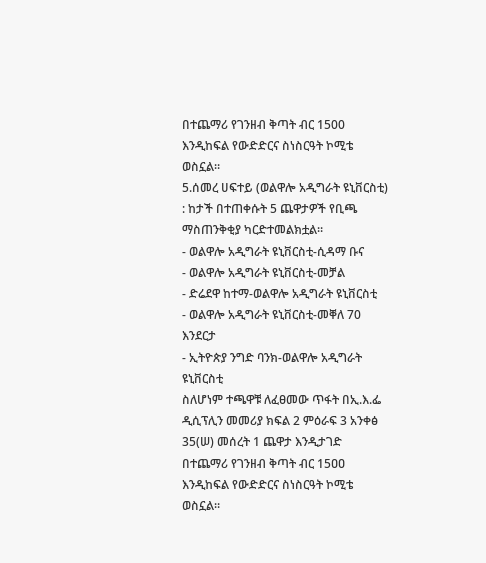በተጨማሪ የገንዘብ ቅጣት ብር 1500 እንዲከፍል የውድድርና ስነስርዓት ኮሚቴ ወስኗል።
5.ሰመረ ሀፍተይ (ወልዋሎ አዲግራት ዩኒቨርስቲ) : ከታች በተጠቀሱት 5 ጨዋታዎች የቢጫ ማስጠንቅቂያ ካርድተመልክቷል።
- ወልዋሎ አዲግራት ዩኒቨርስቲ-ሲዳማ ቡና
- ወልዋሎ አዲግራት ዩኒቨርስቲ-መቻል
- ድሬደዋ ከተማ-ወልዋሎ አዲግራት ዩኒቨርስቲ
- ወልዋሎ አዲግራት ዩኒቨርስቲ-መቐለ 70 እንደርታ
- ኢትዮጵያ ንግድ ባንክ‐ወልዋሎ አዲግራት ዩኒቨርስቲ
ስለሆነም ተጫዋቹ ለፈፀመው ጥፋት በኢ.እ.ፌ ዲሲፕሊን መመሪያ ክፍል 2 ምዕራፍ 3 አንቀፅ 35(ሠ) መሰረት 1 ጨዋታ እንዲታገድ በተጨማሪ የገንዘብ ቅጣት ብር 15ዐዐ እንዲከፍል የውድድርና ስነስርዓት ኮሚቴ ወስኗል።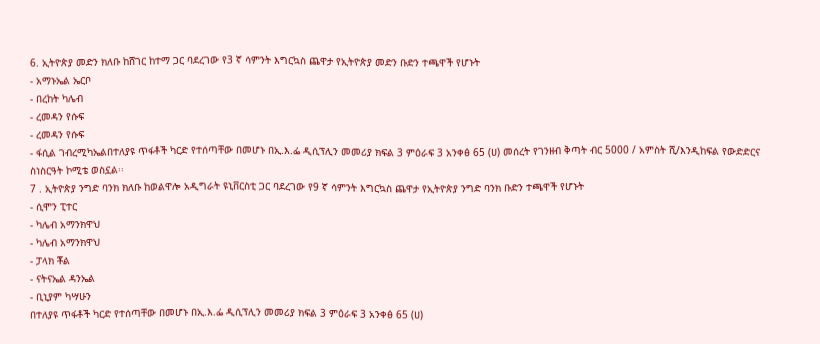6. ኢትዮጵያ መድን ክለቡ ከሸገር ከተማ ጋር ባደረገው የ3 ኛ ሳምንት እግርኳስ ጨዋታ የኢትዮጵያ መድን ቡድን ተጫዋች የሆኑት
- አማኑኤል ኤርቦ
- በረከት ካሌብ
- ረመዳን የሱፍ
- ረመዳን የሱፍ
- ፋሲል ገብረሚካኤልበተለያዩ ጥፋቶች ካርድ የተሰጣቸው በመሆኑ በኢ.እ.ፌ ዲሲፕሊን መመሪያ ክፍል 3 ምዕራፍ 3 አንቀፅ 65 (ሀ) መሰረት የገንዘብ ቅጣት ብር 5000 / አምስት ሺ/እንዲከፍል የውድድርና ስነስርዓት ኮሚቴ ወስኗል፡፡
7 . ኢትዮጵያ ንግድ ባንክ ክለቡ ከወልዋሎ አዲግራት ዩኒቨርስቲ ጋር ባደረገው የ9 ኛ ሳምንት እግርኳስ ጨዋታ የኢትዮጵያ ንግድ ባንክ ቡድን ተጫዋች የሆኑት
- ሲሞን ፒተር
- ካሌብ አማንክዋህ
- ካሌብ አማንክዋህ
- ፓላክ ቾል
- ናትናኤል ዳንኤል
- ቢኒያም ካሣሁን
በተለያዩ ጥፋቶች ካርድ የተሰጣቸው በመሆኑ በኢ.እ.ፌ ዲሲፕሊን መመሪያ ክፍል 3 ምዕራፍ 3 አንቀፅ 65 (ሀ)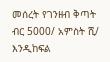መሰረት የገንዘብ ቅጣት ብር 5000/ አምስት ሺ/ እንዲከፍል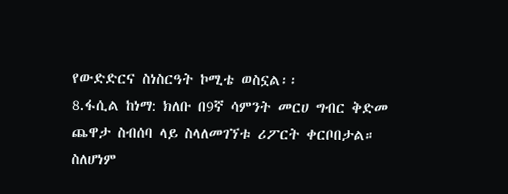የውድድርና ስነስርዓት ኮሚቴ ወስኗል፡፡
8.ፋሲል ከነማ: ክለቡ በ9ኛ ሳምንት መርሀ ግብር ቅድመ ጨዋታ ስብሰባ ላይ ስላለመገኘቱ ሪፖርት ቀርቦበታል።
ስለሆነም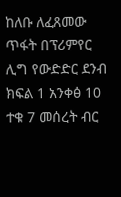ከለቡ ለፈጸመው ጥፋት በፕሪምየር ሊግ የውድድር ደንብ ክፍል 1 አንቀፅ 10 ተቁ 7 መሰረት ብር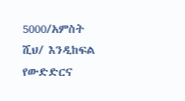5000/አምስት ሺህ/ እንዲከፍል የውድድርና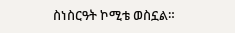ስነስርዓት ኮሚቴ ወስኗል።